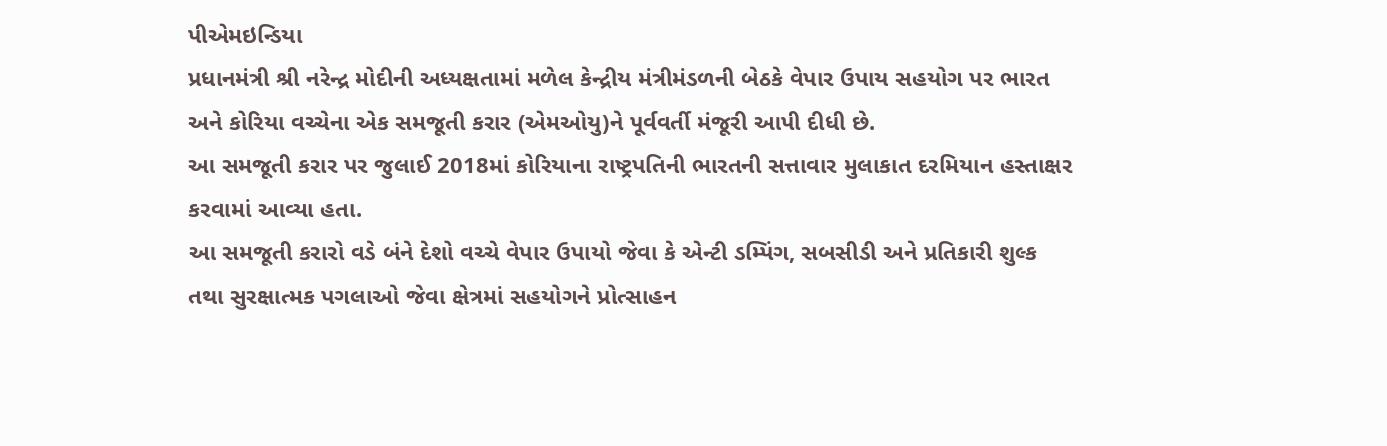પીએમઇન્ડિયા
પ્રધાનમંત્રી શ્રી નરેન્દ્ર મોદીની અધ્યક્ષતામાં મળેલ કેન્દ્રીય મંત્રીમંડળની બેઠકે વેપાર ઉપાય સહયોગ પર ભારત અને કોરિયા વચ્ચેના એક સમજૂતી કરાર (એમઓયુ)ને પૂર્વવર્તી મંજૂરી આપી દીધી છે.
આ સમજૂતી કરાર પર જુલાઈ 2018માં કોરિયાના રાષ્ટ્રપતિની ભારતની સત્તાવાર મુલાકાત દરમિયાન હસ્તાક્ષર કરવામાં આવ્યા હતા.
આ સમજૂતી કરારો વડે બંને દેશો વચ્ચે વેપાર ઉપાયો જેવા કે એન્ટી ડમ્પિંગ, સબસીડી અને પ્રતિકારી શુલ્ક તથા સુરક્ષાત્મક પગલાઓ જેવા ક્ષેત્રમાં સહયોગને પ્રોત્સાહન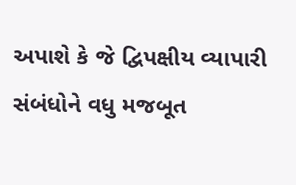અપાશે કે જે દ્વિપક્ષીય વ્યાપારી સંબંધોને વધુ મજબૂત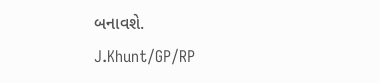બનાવશે.
J.Khunt/GP/RP